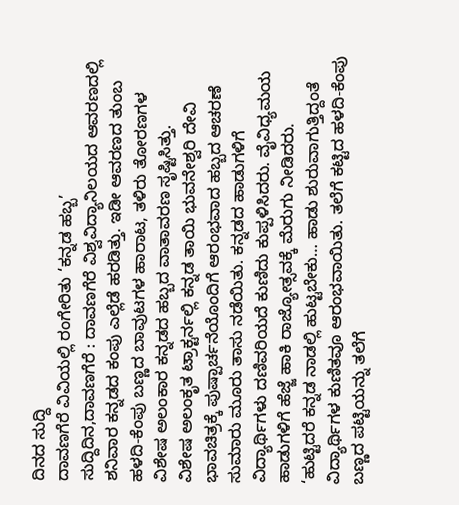ದಿನದ ಸುದ್ದಿ
ದಾವಣಗೆರೆ ವಿವಿಯಲ್ಲಿ ರಂಗೇರಿತು ‘ಕನ್ನಡ ಹಬ್ಬ’
ಸುದ್ದಿದಿನ,ದಾವಣಗೆರೆ : ದಾವಣಗೆರೆ ವಿಶ್ವವಿದ್ಯಾನಿಲಯದ ಆವರಣದಲ್ಲಿ ಶನಿವಾರ ಕನ್ನಡದ ಕಂಪು ಎಲ್ಲೆಡೆ ಹರಡಿತ್ತು. ಇಡೀ ಆವರಣದ ತುಂಬ ಹಳದಿ-ಕೆಂಪು ಬಣ್ಣದ ಬಾವುಟಗಳ ಹಾರಾಟ, ತಳಿರು ತೋರಣಗಳ ವಿಶೇಷ ಅಲಂಕಾರ ಕನ್ನಡದ ಹಬ್ಬದ ವಾತಾವರಣ ಸೃಷ್ಟಿಸಿತ್ತು.
ವಿಶೇಷ ಅಲಂಕೃತ ಟ್ರಾಕ್ಟರ್ನಲ್ಲಿ ಕನ್ನಡ ತಾಯಿ ಭುವನೇಶ್ವರಿ ದೇವಿ ಭಾವಚಿತ್ರಕ್ಕೆ ಪುಷ್ಪಾರ್ಚನೆಯೊಂದಿಗೆ ಆರಂಭವಾದ ಹಬ್ಬದ ಆಚರಣೆ ಸುಮಾರು ಮೂರು ತಾಸು ನಡೆಯಿತು. ಕನ್ನಡದ ಹಾಡುಗಳಿಗೆ ವಿದ್ಯಾರ್ಥಿಗಳು ದಣಿವರಿಯದೆ ಕುಣಿದು ಕುಪ್ಪಳಿಸಿದರು. ವೈವಿಧ್ಯಮಯ ಹಾಡುಗಳಿಗೆ ಹೆಜ್ಜೆ ಹಾಕಿ ರಾಜ್ಯೋತ್ಸವಕ್ಕೆ ಮೆರುಗು ನೀಡಿದರು.
‘ಹುಟ್ಟಿದರೆ ಕನ್ನಡ ನಾಡಲ್ಲಿ ಹುಟ್ಟಬೇಕು… ಹಾಡು ಶುರುವಾಗುತ್ತಿದ್ದಂತೆ ವಿದ್ಯಾರ್ಥಿಗಳ ಕುಣಿತವೂ ಆರಂಭವಾಯಿತು. ತಲೆಗೆ ಕಟ್ಟಿದ ಹಳದಿ-ಕೆಂಪು ಬಣ್ಣದ ಪಟ್ಟಿಯನ್ನು ತಲೆಗೆ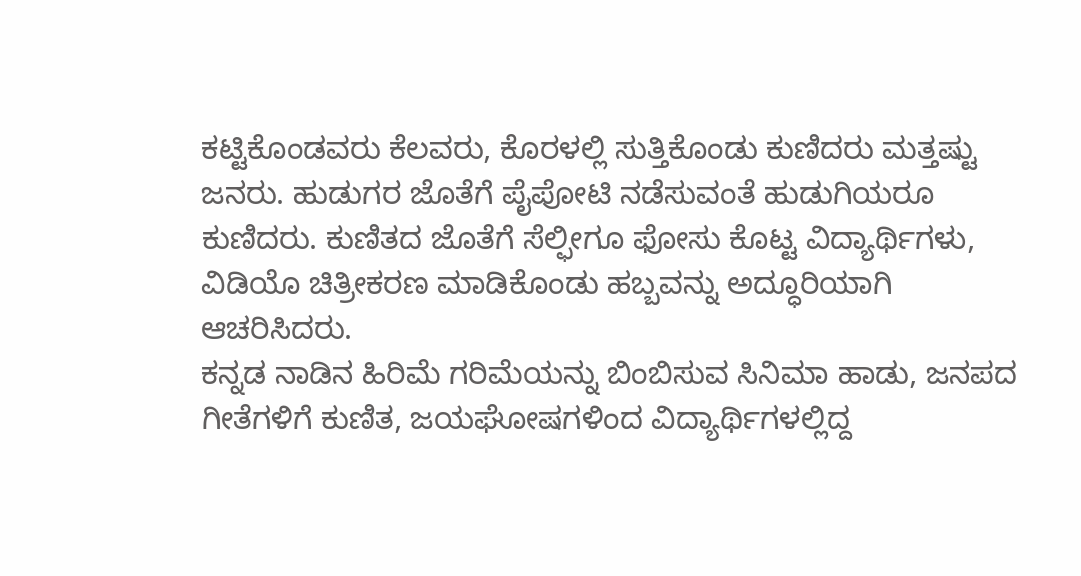ಕಟ್ಟಿಕೊಂಡವರು ಕೆಲವರು, ಕೊರಳಲ್ಲಿ ಸುತ್ತಿಕೊಂಡು ಕುಣಿದರು ಮತ್ತಷ್ಟು ಜನರು. ಹುಡುಗರ ಜೊತೆಗೆ ಪೈಪೋಟಿ ನಡೆಸುವಂತೆ ಹುಡುಗಿಯರೂ ಕುಣಿದರು. ಕುಣಿತದ ಜೊತೆಗೆ ಸೆಲ್ಫೀಗೂ ಫೋಸು ಕೊಟ್ಟ ವಿದ್ಯಾರ್ಥಿಗಳು, ವಿಡಿಯೊ ಚಿತ್ರೀಕರಣ ಮಾಡಿಕೊಂಡು ಹಬ್ಬವನ್ನು ಅದ್ಧೂರಿಯಾಗಿ ಆಚರಿಸಿದರು.
ಕನ್ನಡ ನಾಡಿನ ಹಿರಿಮೆ ಗರಿಮೆಯನ್ನು ಬಿಂಬಿಸುವ ಸಿನಿಮಾ ಹಾಡು, ಜನಪದ ಗೀತೆಗಳಿಗೆ ಕುಣಿತ, ಜಯಘೋಷಗಳಿಂದ ವಿದ್ಯಾರ್ಥಿಗಳಲ್ಲಿದ್ದ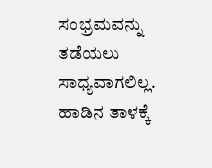ಸಂಭ್ರಮವನ್ನು ತಡೆಯಲು ಸಾಧ್ಯವಾಗಲಿಲ್ಲ. ಹಾಡಿನ ತಾಳಕ್ಕೆ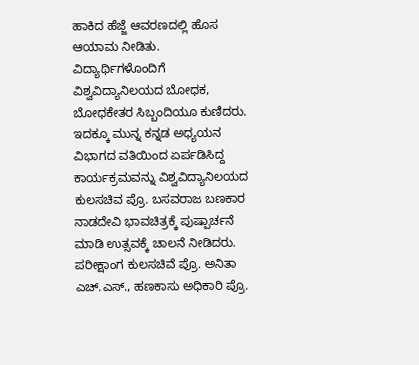ಹಾಕಿದ ಹೆಜ್ಜೆ ಆವರಣದಲ್ಲಿ ಹೊಸ ಆಯಾಮ ನೀಡಿತು. ವಿದ್ಯಾರ್ಥಿಗಳೊಂದಿಗೆ ವಿಶ್ವವಿದ್ಯಾನಿಲಯದ ಬೋಧಕ, ಬೋಧಕೇತರ ಸಿಬ್ಬಂದಿಯೂ ಕುಣಿದರು.
ಇದಕ್ಕೂ ಮುನ್ನ ಕನ್ನಡ ಅಧ್ಯಯನ ವಿಭಾಗದ ವತಿಯಿಂದ ಏರ್ಪಡಿಸಿದ್ದ ಕಾರ್ಯಕ್ರಮವನ್ನು ವಿಶ್ವವಿದ್ಯಾನಿಲಯದ ಕುಲಸಚಿವ ಪ್ರೊ. ಬಸವರಾಜ ಬಣಕಾರ ನಾಡದೇವಿ ಭಾವಚಿತ್ರಕ್ಕೆ ಪುಷ್ಪಾರ್ಚನೆ ಮಾಡಿ ಉತ್ಸವಕ್ಕೆ ಚಾಲನೆ ನೀಡಿದರು. ಪರೀಕ್ಷಾಂಗ ಕುಲಸಚಿವೆ ಪ್ರೊ. ಅನಿತಾ ಎಚ್.ಎಸ್., ಹಣಕಾಸು ಅಧಿಕಾರಿ ಪ್ರೊ.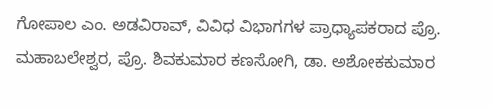ಗೋಪಾಲ ಎಂ. ಅಡವಿರಾವ್, ವಿವಿಧ ವಿಭಾಗಗಳ ಪ್ರಾಧ್ಯಾಪಕರಾದ ಪ್ರೊ. ಮಹಾಬಲೇಶ್ವರ, ಪ್ರೊ. ಶಿವಕುಮಾರ ಕಣಸೋಗಿ, ಡಾ. ಅಶೋಕಕುಮಾರ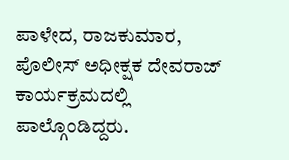ಪಾಳೇದ, ರಾಜಕುಮಾರ, ಪೊಲೀಸ್ ಅಧೀಕ್ಷಕ ದೇವರಾಜ್ ಕಾರ್ಯಕ್ರಮದಲ್ಲಿ ಪಾಲ್ಗೊಂಡಿದ್ದರು.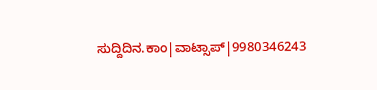ಸುದ್ದಿದಿನ.ಕಾಂ|ವಾಟ್ಸಾಪ್|9980346243